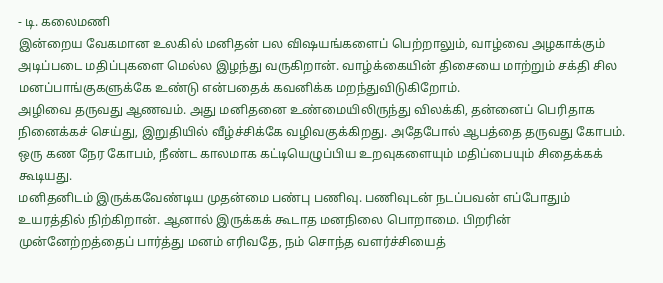- டி. கலைமணி
இன்றைய வேகமான உலகில் மனிதன் பல விஷயங்களைப் பெற்றாலும், வாழ்வை அழகாக்கும் அடிப்படை மதிப்புகளை மெல்ல இழந்து வருகிறான். வாழ்க்கையின் திசையை மாற்றும் சக்தி சில மனப்பாங்குகளுக்கே உண்டு என்பதைக் கவனிக்க மறந்துவிடுகிறோம்.
அழிவை தருவது ஆணவம். அது மனிதனை உண்மையிலிருந்து விலக்கி, தன்னைப் பெரிதாக நினைக்கச் செய்து, இறுதியில் வீழ்ச்சிக்கே வழிவகுக்கிறது. அதேபோல் ஆபத்தை தருவது கோபம். ஒரு கண நேர கோபம், நீண்ட காலமாக கட்டியெழுப்பிய உறவுகளையும் மதிப்பையும் சிதைக்கக் கூடியது.
மனிதனிடம் இருக்கவேண்டிய முதன்மை பண்பு பணிவு. பணிவுடன் நடப்பவன் எப்போதும் உயரத்தில் நிற்கிறான். ஆனால் இருக்கக் கூடாத மனநிலை பொறாமை. பிறரின் முன்னேற்றத்தைப் பார்த்து மனம் எரிவதே, நம் சொந்த வளர்ச்சியைத்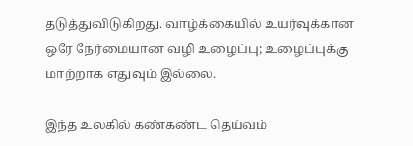தடுத்துவிடுகிறது. வாழ்க்கையில் உயர்வுக்கான ஒரே நேர்மையான வழி உழைப்பு; உழைப்புக்கு மாற்றாக எதுவும் இல்லை.

இந்த உலகில் கண்கண்ட தெய்வம்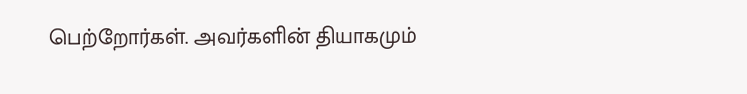பெற்றோர்கள். அவர்களின் தியாகமும்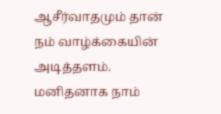ஆசீர்வாதமும் தான் நம் வாழ்க்கையின் அடித்தளம். மனிதனாக நாம்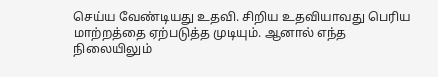செய்ய வேண்டியது உதவி. சிறிய உதவியாவது பெரிய மாற்றத்தை ஏற்படுத்த முடியும். ஆனால் எந்த நிலையிலும்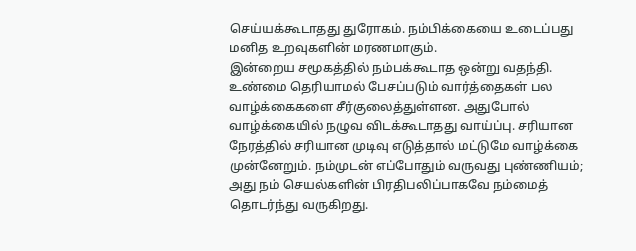செய்யக்கூடாதது துரோகம். நம்பிக்கையை உடைப்பது மனித உறவுகளின் மரணமாகும்.
இன்றைய சமூகத்தில் நம்பக்கூடாத ஒன்று வதந்தி. உண்மை தெரியாமல் பேசப்படும் வார்த்தைகள் பல வாழ்க்கைகளை சீர்குலைத்துள்ளன. அதுபோல் வாழ்க்கையில் நழுவ விடக்கூடாதது வாய்ப்பு. சரியான நேரத்தில் சரியான முடிவு எடுத்தால் மட்டுமே வாழ்க்கை முன்னேறும். நம்முடன் எப்போதும் வருவது புண்ணியம்; அது நம் செயல்களின் பிரதிபலிப்பாகவே நம்மைத் தொடர்ந்து வருகிறது.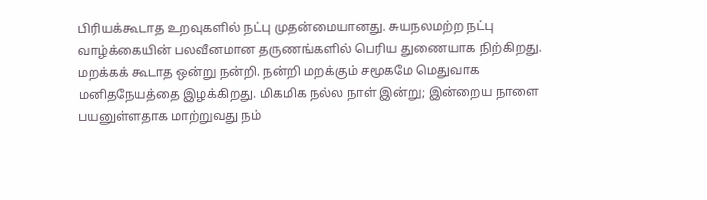பிரியக்கூடாத உறவுகளில் நட்பு முதன்மையானது. சுயநலமற்ற நட்பு வாழ்க்கையின் பலவீனமான தருணங்களில் பெரிய துணையாக நிற்கிறது. மறக்கக் கூடாத ஒன்று நன்றி. நன்றி மறக்கும் சமூகமே மெதுவாக மனிதநேயத்தை இழக்கிறது. மிகமிக நல்ல நாள் இன்று; இன்றைய நாளை பயனுள்ளதாக மாற்றுவது நம்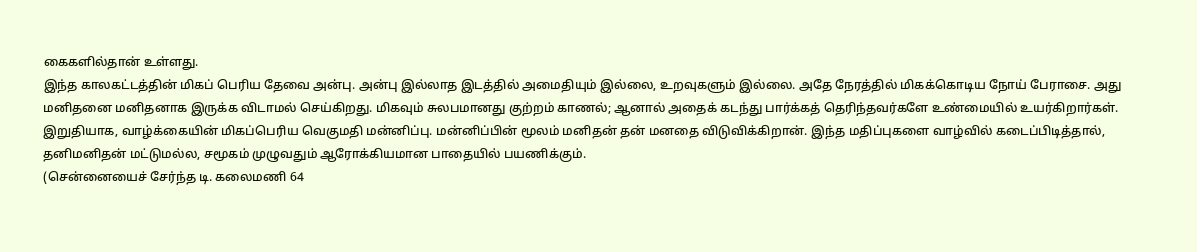கைகளில்தான் உள்ளது.
இந்த காலகட்டத்தின் மிகப் பெரிய தேவை அன்பு. அன்பு இல்லாத இடத்தில் அமைதியும் இல்லை, உறவுகளும் இல்லை. அதே நேரத்தில் மிகக்கொடிய நோய் பேராசை. அது மனிதனை மனிதனாக இருக்க விடாமல் செய்கிறது. மிகவும் சுலபமானது குற்றம் காணல்; ஆனால் அதைக் கடந்து பார்க்கத் தெரிந்தவர்களே உண்மையில் உயர்கிறார்கள்.
இறுதியாக, வாழ்க்கையின் மிகப்பெரிய வெகுமதி மன்னிப்பு. மன்னிப்பின் மூலம் மனிதன் தன் மனதை விடுவிக்கிறான். இந்த மதிப்புகளை வாழ்வில் கடைப்பிடித்தால், தனிமனிதன் மட்டுமல்ல, சமூகம் முழுவதும் ஆரோக்கியமான பாதையில் பயணிக்கும்.
(சென்னையைச் சேர்ந்த டி. கலைமணி 64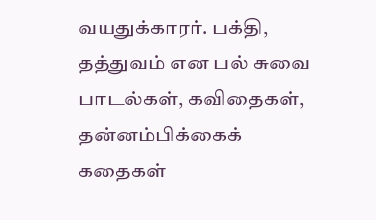வயதுக்காரர். பக்தி, தத்துவம் என பல் சுவை பாடல்கள், கவிதைகள், தன்னம்பிக்கைக் கதைகள்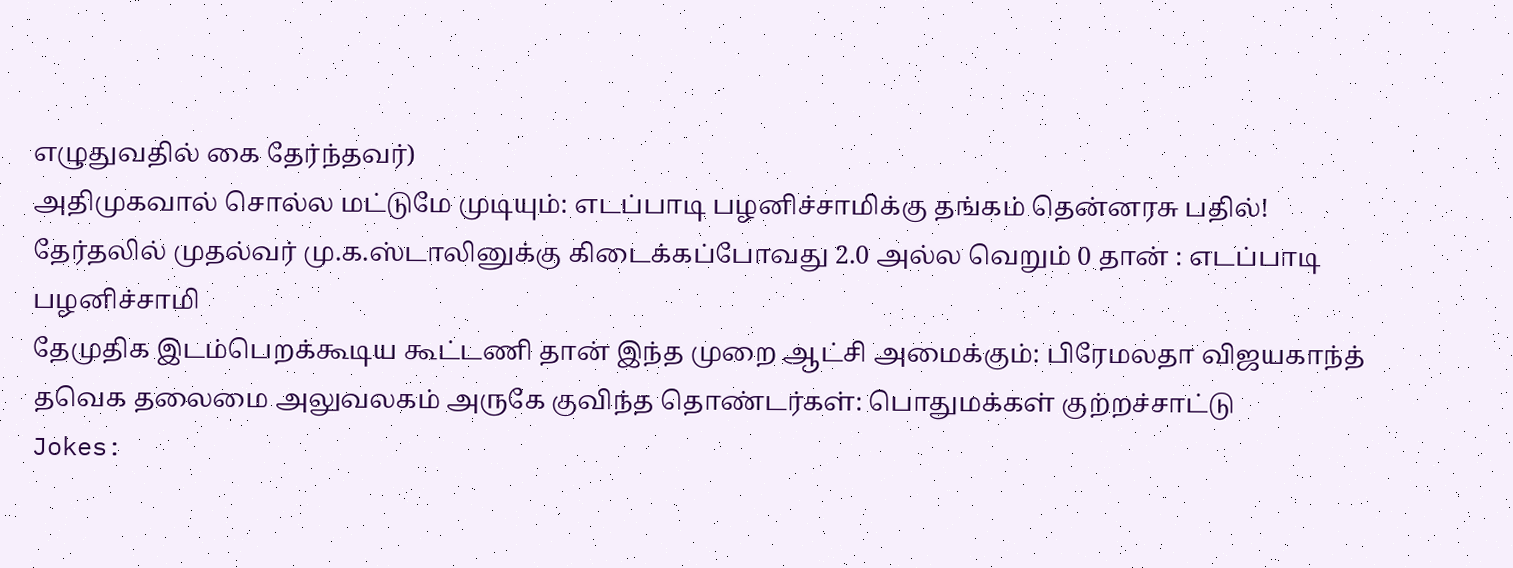எழுதுவதில் கை தேர்ந்தவர்)
அதிமுகவால் சொல்ல மட்டுமே முடியும்: எடப்பாடி பழனிச்சாமிக்கு தங்கம் தென்னரசு பதில்!
தேர்தலில் முதல்வர் மு.க.ஸ்டாலினுக்கு கிடைக்கப்போவது 2.0 அல்ல வெறும் 0 தான் : எடப்பாடி பழனிச்சாமி
தேமுதிக இடம்பெறக்கூடிய கூட்டணி தான் இந்த முறை ஆட்சி அமைக்கும்: பிரேமலதா விஜயகாந்த்
தவெக தலைமை அலுவலகம் அருகே குவிந்த தொண்டர்கள்: பொதுமக்கள் குற்றச்சாட்டு
Jokes: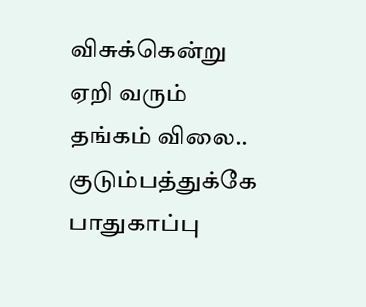விசுக்கென்று ஏறி வரும் தங்கம் விலை.. குடும்பத்துக்கே பாதுகாப்பு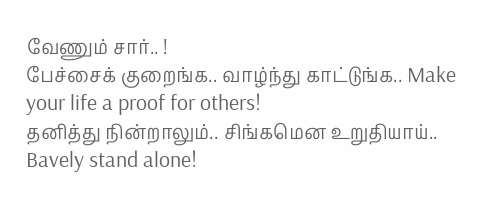வேணும் சார்.. !
பேச்சைக் குறைங்க.. வாழ்ந்து காட்டுங்க.. Make your life a proof for others!
தனித்து நின்றாலும்.. சிங்கமென உறுதியாய்.. Bavely stand alone!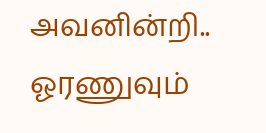அவனின்றி.. ஓரணுவும்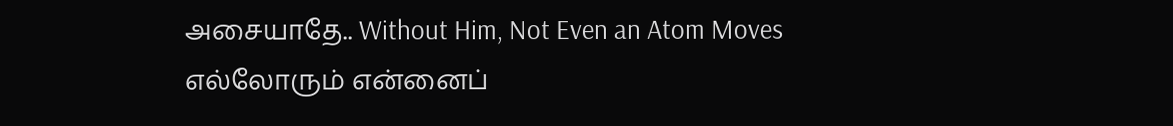அசையாதே.. Without Him, Not Even an Atom Moves
எல்லோரும் என்னைப்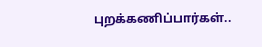புறக்கணிப்பார்கள்..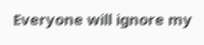Everyone will ignore my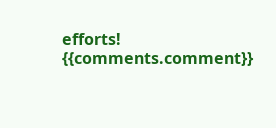efforts!
{{comments.comment}}